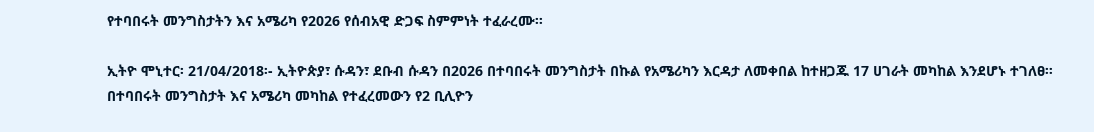የተባበሩት መንግስታትን እና አሜሪካ የ2026 የሰብአዊ ድጋፍ ስምምነት ተፈራረሙ፡፡

ኢትዮ ሞኒተር፡ 21/04/2018፡- ኢትዮጵያ፣ ሱዳን፣ ደቡብ ሱዳን በ2026 በተባበሩት መንግስታት በኩል የአሜሪካን እርዳታ ለመቀበል ከተዘጋጁ 17 ሀገራት መካከል እንደሆኑ ተገለፀ።
በተባበሩት መንግስታት እና አሜሪካ መካከል የተፈረመውን የ2 ቢሊዮን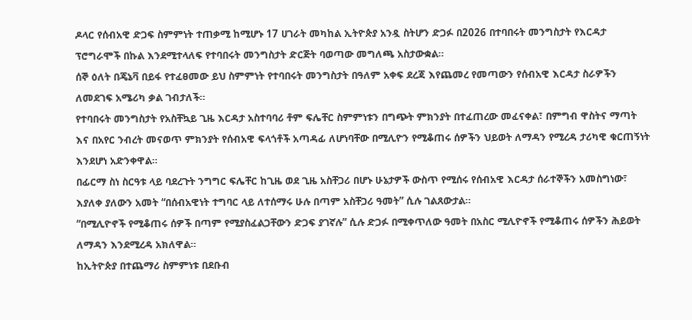ዶላር የሰብአዊ ድጋፍ ስምምነት ተጠቃሚ ከሚሆኑ 17 ሀገራት መካከል ኢትዮጵያ አንዷ ስትሆን ድጋፉ በ2026 በተባበሩት መንግስታት የእርዳታ ፕሮግራሞች በኩል እንደሚተላለፍ የተባበሩት መንግስታት ድርጅት ባወጣው መግለጫ አስታውቋል።
ሰኞ ዕለት በጄኔቫ በይፋ የተፈፀመው ይህ ስምምነት የተባበሩት መንግስታት በዓለም አቀፍ ደረጃ እየጨመረ የመጣውን የሰብአዊ እርዳታ ስራዎችን ለመደገፍ አሜሪካ ቃል ገብታለች።
የተባበሩት መንግስታት የአስቸኳይ ጊዜ እርዳታ አስተባባሪ ቶም ፍሌቸር ስምምነቱን በግጭት ምክንያት በተፈጠረው መፈናቀል፣ በምግብ ዋስትና ማጣት እና በአየር ንብረት መናወጥ ምክንያት የሰብአዊ ፍላጎቶች አጣዳፊ ለሆነባቸው በሚሊዮን የሚቆጠሩ ሰዎችን ህይወት ለማዳን የሚረዳ ታሪካዊ ቁርጠኝነት እንደሆነ አድንቀዋል።
በፊርማ ስነ ስርዓቱ ላይ ባደረጉት ንግግር ፍሌቸር ከጊዜ ወደ ጊዜ አስቸጋሪ በሆኑ ሁኔታዎች ውስጥ የሚሰሩ የሰብአዊ እርዳታ ሰራተኞችን አመስግነው፣ እያለቀ ያለውን አመት “በሰብአዊነት ተግባር ላይ ለተሰማሩ ሁሉ በጣም አስቸጋሪ ዓመት” ሲሉ ገልጸውታል።
“በሚሊዮኖች የሚቆጠሩ ሰዎች በጣም የሚያስፈልጋቸውን ድጋፍ ያገኛሉ” ሲሉ ድጋፉ በሚቀጥለው ዓመት በአስር ሚሊዮኖች የሚቆጠሩ ሰዎችን ሕይወት ለማዳን እንደሚረዳ አክለዋል።
ከኢትዮጵያ በተጨማሪ ስምምነቱ በደቡብ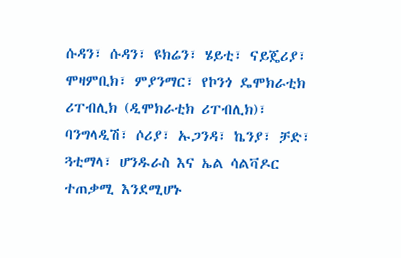ሱዳን፣ ሱዳን፣ ዩክሬን፣ ሄይቲ፣ ናይጄሪያ፣ ሞዛምቢክ፣ ምያንማር፣ የኮንጎ ዴሞክራቲክ ሪፐብሊክ (ዲሞክራቲክ ሪፐብሊክ)፣ ባንግላዲሽ፣ ሶሪያ፣ ኡጋንዳ፣ ኬንያ፣ ቻድ፣ ጓቲማላ፣ ሆንዱራስ እና ኤል ሳልቫዶር ተጠቃሚ እንደሚሆኑ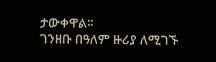ታውቀዋል፡፡
ገንዘቡ በዓለም ዙሪያ ለሚገኙ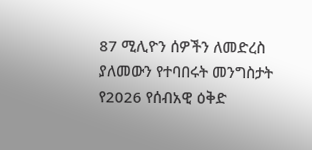87 ሚሊዮን ሰዎችን ለመድረስ ያለመውን የተባበሩት መንግስታት የ2026 የሰብአዊ ዕቅድ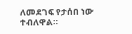ለመደገፍ የታሰበ ነው ተብለዋል።